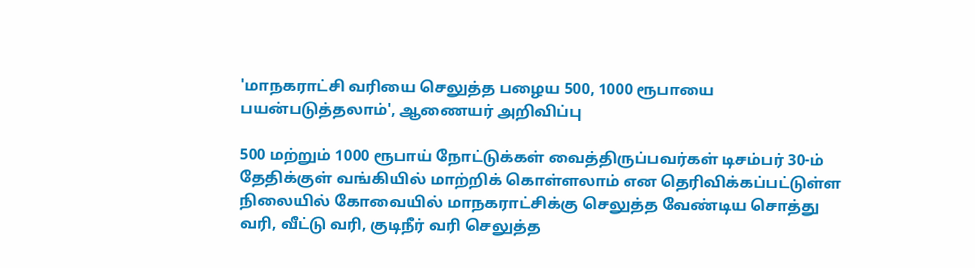'மாநகராட்சி வரியை செலுத்த பழைய 500, 1000 ரூபாயை பயன்படுத்தலாம்', ஆணையர் அறிவிப்பு

500 மற்றும் 1000 ரூபாய் நோட்டுக்கள் வைத்திருப்பவர்கள் டிசம்பர் 30-ம் தேதிக்குள் வங்கியில் மாற்றிக் கொள்ளலாம் என தெரிவிக்கப்பட்டுள்ள நிலையில் கோவையில் மாநகராட்சிக்கு செலுத்த வேண்டிய சொத்து வரி, வீட்டு வரி, குடிநீர் வரி செலுத்த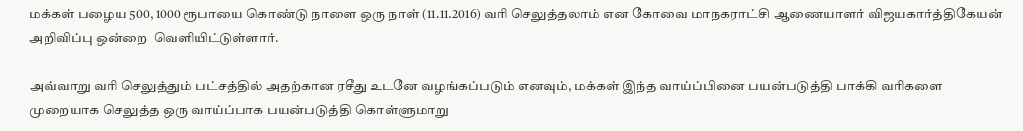மக்கள் பழைய 500, 1000 ரூபாயை கொண்டு நாளை ஒரு நாள் (11.11.2016) வரி செலுத்தலாம் என கோவை மாநகராட்சி ஆணையாளர் விஜயகார்த்திகேயன் அறிவிப்பு ஒன்றை  வெளியிட்டுள்ளார்.

அவ்வாறு வரி செலுத்தும் பட்சத்தில் அதற்கான ரசீது உடனே வழங்கப்படும் எனவும், மக்கள் இந்த வாய்ப்பினை பயன்படுத்தி பாக்கி வரிகளை முறையாக செலுத்த ஒரு வாய்ப்பாக பயன்படுத்தி கொள்ளுமாறு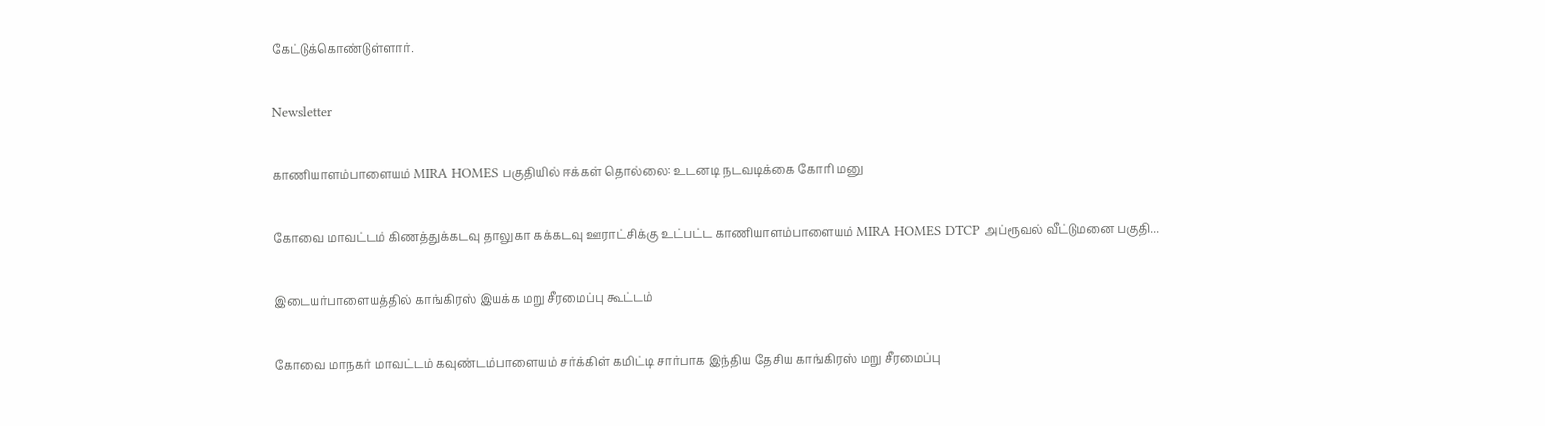கேட்டுக்கொண்டுள்ளார்.

Newsletter

காணியாளம்பாளையம் MIRA HOMES பகுதியில் ஈக்கள் தொல்லை: உடனடி நடவடிக்கை கோரி மனு

கோவை மாவட்டம் கிணத்துக்கடவு தாலுகா கக்கடவு ஊராட்சிக்கு உட்பட்ட காணியாளம்பாளையம் MIRA HOMES DTCP அப்ரூவல் வீட்டுமனை பகுதி...

இடையர்பாளையத்தில் காங்கிரஸ் இயக்க மறு சீரமைப்பு கூட்டம்

கோவை மாநகர் மாவட்டம் கவுண்டம்பாளையம் சர்க்கிள் கமிட்டி சார்பாக இந்திய தேசிய காங்கிரஸ் மறு சீரமைப்பு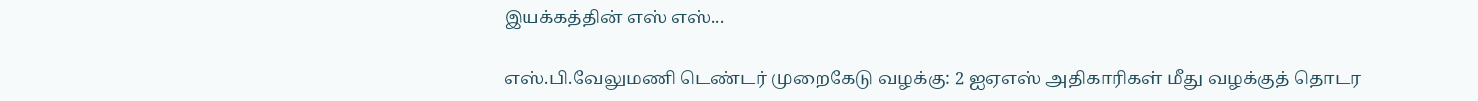இயக்கத்தின் எஸ் எஸ்...

எஸ்.பி.வேலுமணி டெண்டர் முறைகேடு வழக்கு: 2 ஐஏஎஸ் அதிகாரிகள் மீது வழக்குத் தொடர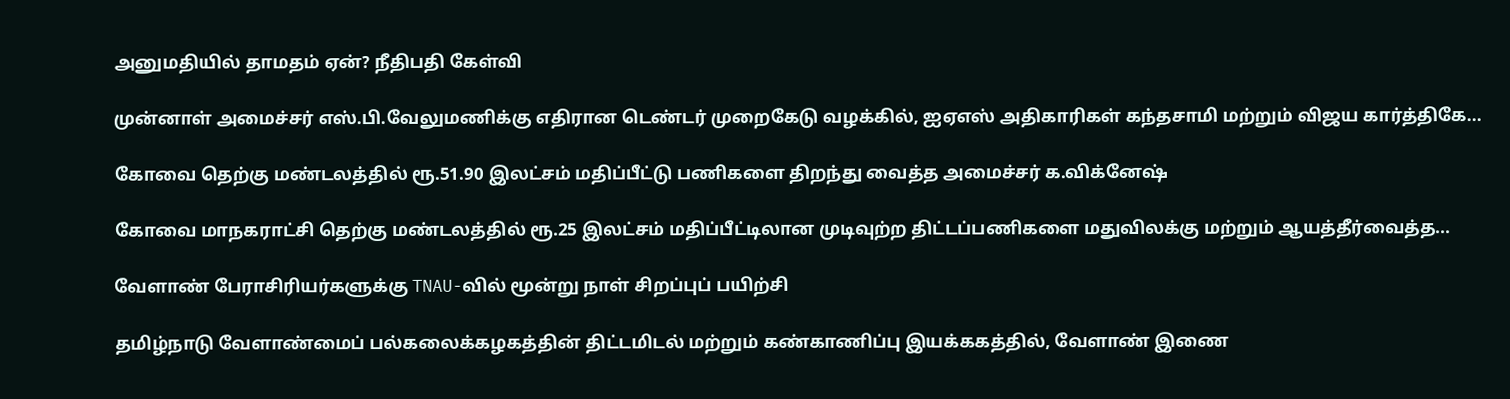அனுமதியில் தாமதம் ஏன்? நீதிபதி கேள்வி

முன்னாள் அமைச்சர் எஸ்.பி.வேலுமணிக்கு எதிரான டெண்டர் முறைகேடு வழக்கில், ஐஏஎஸ் அதிகாரிகள் கந்தசாமி மற்றும் விஜய கார்த்திகே...

கோவை தெற்கு மண்டலத்தில் ரூ.51.90 இலட்சம் மதிப்பீட்டு பணிகளை திறந்து வைத்த அமைச்சர் க.விக்னேஷ்

கோவை மாநகராட்சி தெற்கு மண்டலத்தில் ரூ.25 இலட்சம் மதிப்பீட்டிலான முடிவுற்ற திட்டப்பணிகளை மதுவிலக்கு மற்றும் ஆயத்தீர்வைத்த...

வேளாண் பேராசிரியர்களுக்கு TNAU-வில் மூன்று நாள் சிறப்புப் பயிற்சி

தமிழ்நாடு வேளாண்மைப் பல்கலைக்கழகத்தின் திட்டமிடல் மற்றும் கண்காணிப்பு இயக்ககத்தில், வேளாண் இணை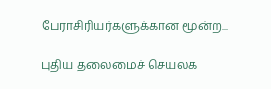பேராசிரியர்களுக்கான மூன்ற...

புதிய தலைமைச் செயலக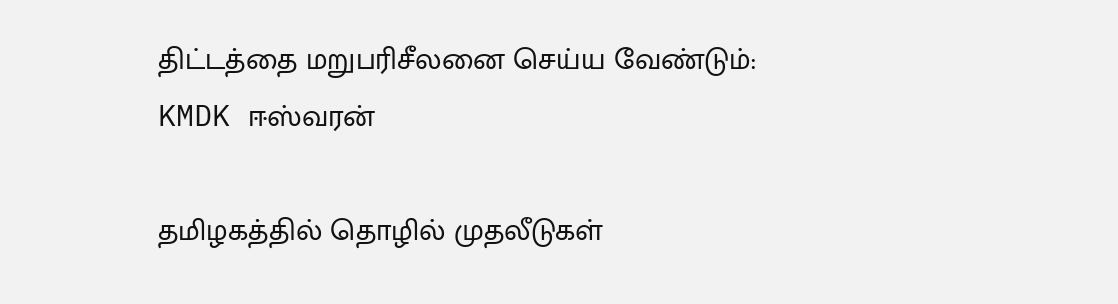திட்டத்தை மறுபரிசீலனை செய்ய வேண்டும்: KMDK ஈஸ்வரன்

தமிழகத்தில் தொழில் முதலீடுகள்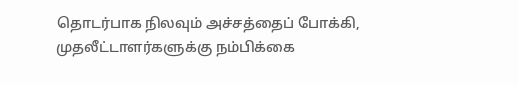தொடர்பாக நிலவும் அச்சத்தைப் போக்கி, முதலீட்டாளர்களுக்கு நம்பிக்கை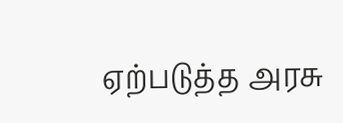ஏற்படுத்த அரசு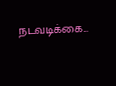நடவடிக்கை...